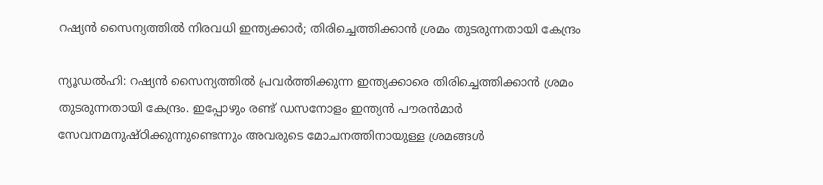റഷ്യൻ സൈന്യത്തിൽ നിരവധി ഇന്ത്യക്കാർ; തിരിച്ചെത്തിക്കാൻ ശ്രമം തുടരുന്നതായി കേന്ദ്രം

ന്യൂഡൽഹി: റഷ്യൻ സൈന്യത്തിൽ പ്രവർത്തിക്കുന്ന ഇന്ത്യക്കാരെ തിരിച്ചെത്തിക്കാൻ ശ്രമം തുടരുന്നതായി കേന്ദ്രം. ഇപ്പോഴും രണ്ട് ഡസനോളം ഇന്ത്യൻ പൗരൻമാർ സേവനമനുഷ്ഠിക്കുന്നുണ്ടെന്നും അവരുടെ മോചനത്തിനായുള്ള ശ്രമങ്ങൾ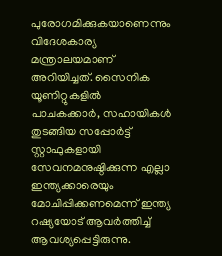പുരോഗമിക്കുകയാണെന്നും വിദേശകാര്യ മന്ത്രാലയമാണ് അറിയിച്ചത്. സൈനിക യൂണിറ്റുകളിൽ പാചകക്കാർ, സഹായികൾ തുടങ്ങിയ സപ്പോർട്ട് സ്റ്റാഫുകളായി സേവനമനുഷ്ഠിക്കുന്ന എല്ലാ ഇന്ത്യക്കാരെയും മോചിപ്പിക്കണമെന്ന് ഇന്ത്യ റഷ്യയോട് ആവർത്തിച്ച് ആവശ്യപ്പെട്ടിരുന്നു.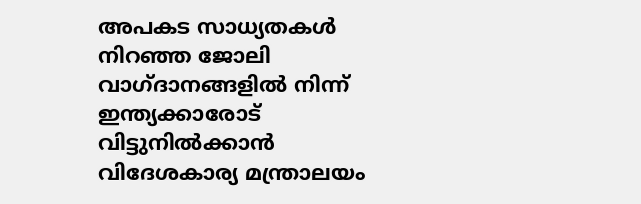അപകട സാധ്യതകൾ നിറഞ്ഞ ജോലി വാഗ്ദാനങ്ങളിൽ നിന്ന് ഇന്ത്യക്കാരോട് വിട്ടുനിൽക്കാൻ വിദേശകാര്യ മന്ത്രാലയം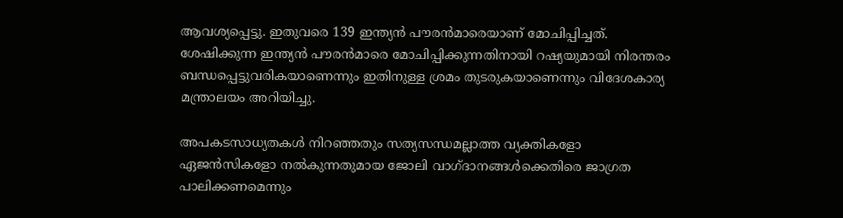ആവശ്യപ്പെട്ടു. ഇതുവരെ 139 ഇന്ത്യൻ പൗരൻമാരെയാണ് മോചിപ്പിച്ചത്. ശേഷിക്കുന്ന ഇന്ത്യൻ പൗരൻമാരെ മോചിപ്പിക്കുന്നതിനായി റഷ്യയുമായി നിരന്തരം ബന്ധപ്പെട്ടുവരികയാണെന്നും ഇതിനുള്ള ശ്രമം തുടരുകയാണെന്നും വിദേശകാര്യ മന്ത്രാലയം അറിയിച്ചു.

അപകടസാധ്യതകൾ നിറഞ്ഞതും സത്യസന്ധമല്ലാത്ത വ്യക്തികളോ ഏജൻസികളോ നൽകുന്നതുമായ ജോലി വാഗ്ദാനങ്ങൾക്കെതിരെ ജാഗ്രത പാലിക്കണമെന്നും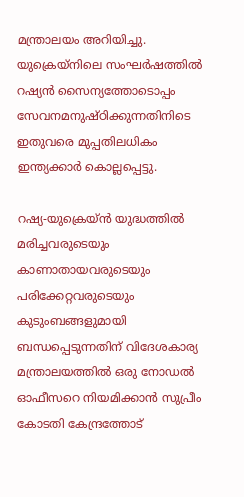മന്ത്രാലയം അറിയിച്ചു. യുക്രെയ്നിലെ സംഘർഷത്തിൽ റഷ്യൻ സൈന്യത്തോടൊപ്പം സേവനമനുഷ്ഠിക്കുന്നതിനിടെ ഇതുവരെ മുപ്പതിലധികം ഇന്ത്യക്കാർ കൊല്ലപ്പെട്ടു.

റഷ്യ-യുക്രെയ്ൻ യുദ്ധത്തിൽ മരിച്ചവരുടെയും കാണാതായവരുടെയും പരിക്കേറ്റവരുടെയും കുടുംബങ്ങളുമായി ബന്ധപ്പെടുന്നതിന് വിദേശകാര്യ മന്ത്രാലയത്തിൽ ഒരു നോഡൽ ഓഫീസറെ നിയമിക്കാൻ സുപ്രീം കോടതി കേന്ദ്രത്തോട്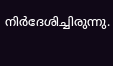നിർദേശിച്ചിരുന്നു.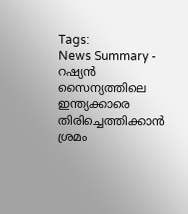Tags:
News Summary - റഷ്യൻ സൈന്യത്തിലെ ഇന്ത്യക്കാരെ തിരിച്ചെത്തിക്കാൻ ശ്രമം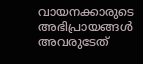വായനക്കാരുടെ അഭിപ്രായങ്ങള്‍ അവരുടേത്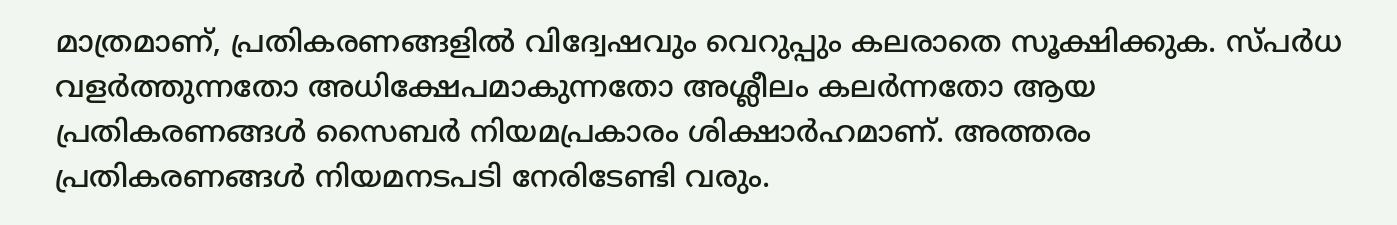മാത്രമാണ്, പ്രതികരണങ്ങളിൽ വിദ്വേഷവും വെറുപ്പും കലരാതെ സൂക്ഷിക്കുക. സ്പർധ വളർത്തുന്നതോ അധിക്ഷേപമാകുന്നതോ അശ്ലീലം കലർന്നതോ ആയ പ്രതികരണങ്ങൾ സൈബർ നിയമപ്രകാരം ശിക്ഷാർഹമാണ്. അത്തരം പ്രതികരണങ്ങൾ നിയമനടപടി നേരിടേണ്ടി വരും.